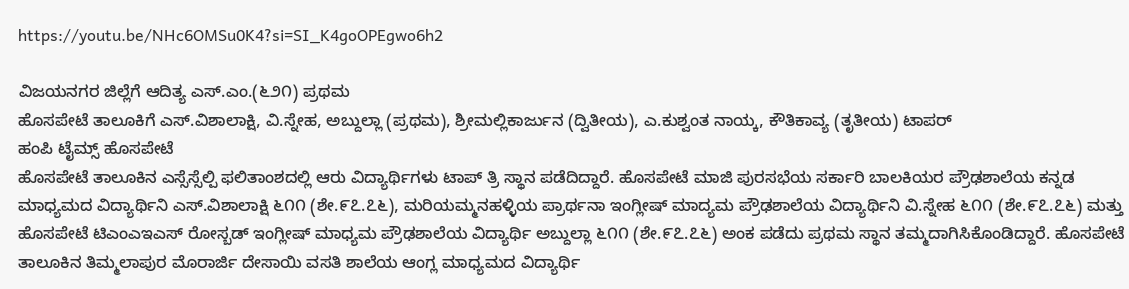https://youtu.be/NHc6OMSu0K4?si=SI_K4goOPEgwo6h2

ವಿಜಯನಗರ ಜಿಲ್ಲೆಗೆ ಆದಿತ್ಯ ಎಸ್.ಎಂ.(೬೨೧) ಪ್ರಥಮ
ಹೊಸಪೇಟೆ ತಾಲೂಕಿಗೆ ಎಸ್.ವಿಶಾಲಾಕ್ಷಿ, ವಿ.ಸ್ನೇಹ, ಅಬ್ದುಲ್ಲಾ (ಪ್ರಥಮ), ಶ್ರೀಮಲ್ಲಿಕಾರ್ಜುನ (ದ್ವಿತೀಯ), ಎ.ಕುಶ್ವಂತ ನಾಯ್ಕ, ಕೌತಿಕಾವ್ಯ (ತೃತೀಯ) ಟಾಪರ್
ಹಂಪಿ ಟೈಮ್ಸ್ ಹೊಸಪೇಟೆ
ಹೊಸಪೇಟೆ ತಾಲೂಕಿನ ಎಸ್ಸೆಸ್ಸೆಲ್ಪಿ ಫಲಿತಾಂಶದಲ್ಲಿ ಆರು ವಿದ್ಯಾರ್ಥಿಗಳು ಟಾಪ್ ತ್ರಿ ಸ್ಥಾನ ಪಡೆದಿದ್ದಾರೆ. ಹೊಸಪೇಟೆ ಮಾಜಿ ಪುರಸಭೆಯ ಸರ್ಕಾರಿ ಬಾಲಕಿಯರ ಪ್ರೌಢಶಾಲೆಯ ಕನ್ನಡ ಮಾಧ್ಯಮದ ವಿದ್ಯಾರ್ಥಿನಿ ಎಸ್.ವಿಶಾಲಾಕ್ಷಿ ೬೧೧ (ಶೇ.೯೭.೭೬), ಮರಿಯಮ್ಮನಹಳ್ಳಿಯ ಪ್ರಾರ್ಥನಾ ಇಂಗ್ಲೀಷ್ ಮಾದ್ಯಮ ಪ್ರೌಢಶಾಲೆಯ ವಿದ್ಯಾರ್ಥಿನಿ ವಿ.ಸ್ನೇಹ ೬೧೧ (ಶೇ.೯೭.೭೬) ಮತ್ತು ಹೊಸಪೇಟೆ ಟಿಎಂಎಇಎಸ್ ರೋಸ್ಬಡ್ ಇಂಗ್ಲೀಷ್ ಮಾಧ್ಯಮ ಪ್ರೌಢಶಾಲೆಯ ವಿದ್ಯಾರ್ಥಿ ಅಬ್ದುಲ್ಲಾ ೬೧೧ (ಶೇ.೯೭.೭೬) ಅಂಕ ಪಡೆದು ಪ್ರಥಮ ಸ್ಥಾನ ತಮ್ಮದಾಗಿಸಿಕೊಂಡಿದ್ದಾರೆ. ಹೊಸಪೇಟೆ ತಾಲೂಕಿನ ತಿಮ್ಮಲಾಪುರ ಮೊರಾರ್ಜಿ ದೇಸಾಯಿ ವಸತಿ ಶಾಲೆಯ ಆಂಗ್ಲ ಮಾಧ್ಯಮದ ವಿದ್ಯಾರ್ಥಿ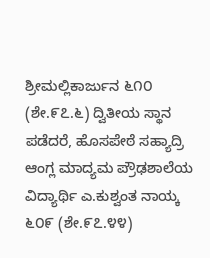ಶ್ರೀಮಲ್ಲಿಕಾರ್ಜುನ ೬೧೦ (ಶೇ.೯೭.೬) ದ್ವಿತೀಯ ಸ್ಥಾನ ಪಡೆದರೆ, ಹೊಸಪೇಠೆ ಸಹ್ಯಾದ್ರಿ ಆಂಗ್ಲ ಮಾದ್ಯಮ ಪ್ರೌಢಶಾಲೆಯ ವಿದ್ಯಾರ್ಥಿ ಎ.ಕುಶ್ವಂತ ನಾಯ್ಕ ೬೦೯ (ಶೇ.೯೭.೪೪)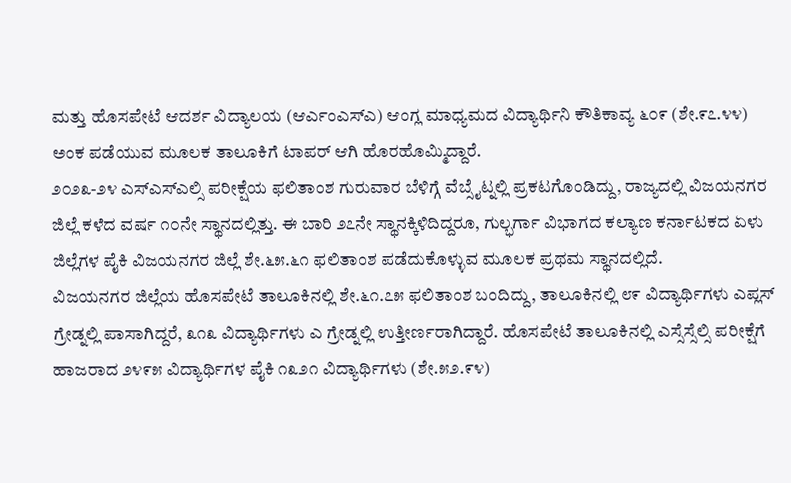ಮತ್ತು ಹೊಸಪೇಟೆ ಆದರ್ಶ ವಿದ್ಯಾಲಯ (ಆರ್ಎಂಎಸ್ಎ) ಆಂಗ್ಲ ಮಾಧ್ಯಮದ ವಿದ್ಯಾರ್ಥಿನಿ ಕೌತಿಕಾವ್ಯ ೬೦೯ (ಶೇ.೯೭.೪೪) ಅಂಕ ಪಡೆಯುವ ಮೂಲಕ ತಾಲೂಕಿಗೆ ಟಾಪರ್ ಆಗಿ ಹೊರಹೊಮ್ಮಿದ್ದಾರೆ.
೨೦೨೩-೨೪ ಎಸ್ಎಸ್ಎಲ್ಸಿ ಪರೀಕ್ಷೆಯ ಫಲಿತಾಂಶ ಗುರುವಾರ ಬೆಳಿಗ್ಗೆ ವೆಬ್ಸೈಟ್ನಲ್ಲಿ ಪ್ರಕಟಗೊಂಡಿದ್ದು, ರಾಜ್ಯದಲ್ಲಿ ವಿಜಯನಗರ ಜಿಲ್ಲೆ ಕಳೆದ ವರ್ಷ ೧೦ನೇ ಸ್ಥಾನದಲ್ಲಿತ್ತು. ಈ ಬಾರಿ ೨೭ನೇ ಸ್ಥಾನಕ್ಕಿಳಿದಿದ್ದರೂ, ಗುಲ್ಭರ್ಗಾ ವಿಭಾಗದ ಕಲ್ಯಾಣ ಕರ್ನಾಟಕದ ಏಳು ಜಿಲ್ಲೆಗಳ ಪೈಕಿ ವಿಜಯನಗರ ಜಿಲ್ಲೆ ಶೇ.೬೫.೬೧ ಫಲಿತಾಂಶ ಪಡೆದುಕೊಳ್ಳುವ ಮೂಲಕ ಪ್ರಥಮ ಸ್ಥಾನದಲ್ಲಿದೆ.
ವಿಜಯನಗರ ಜಿಲ್ಲೆಯ ಹೊಸಪೇಟೆ ತಾಲೂಕಿನಲ್ಲಿ ಶೇ.೬೧.೭೫ ಫಲಿತಾಂಶ ಬಂದಿದ್ದು, ತಾಲೂಕಿನಲ್ಲಿ ೮೯ ವಿದ್ಯಾರ್ಥಿಗಳು ಎಪ್ಲಸ್ ಗ್ರೇಡ್ನಲ್ಲಿ ಪಾಸಾಗಿದ್ದರೆ, ೩೧೩ ವಿದ್ಯಾರ್ಥಿಗಳು ಎ ಗ್ರೇಡ್ನಲ್ಲಿ ಉತ್ತೀರ್ಣರಾಗಿದ್ದಾರೆ. ಹೊಸಪೇಟೆ ತಾಲೂಕಿನಲ್ಲಿ ಎಸ್ಸೆಸ್ಸೆಲ್ಸಿ ಪರೀಕ್ಷೆಗೆ ಹಾಜರಾದ ೨೪೯೫ ವಿದ್ಯಾರ್ಥಿಗಳ ಪೈಕಿ ೧೩೨೧ ವಿದ್ಯಾರ್ಥಿಗಳು (ಶೇ.೫೨.೯೪)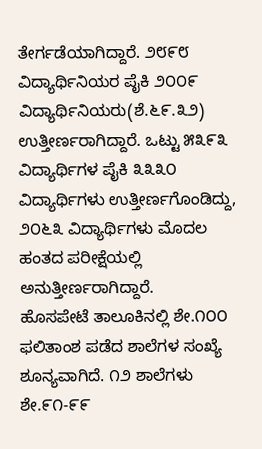ತೇರ್ಗಡೆಯಾಗಿದ್ದಾರೆ. ೨೮೯೮ ವಿದ್ಯಾರ್ಥಿನಿಯರ ಪೈಕಿ ೨೦೦೯ ವಿದ್ಯಾರ್ಥಿನಿಯರು(ಶೆ.೬೯.೩೨) ಉತ್ತೀರ್ಣರಾಗಿದ್ದಾರೆ. ಒಟ್ಟು ೫೩೯೩ ವಿದ್ಯಾರ್ಥಿಗಳ ಪೈಕಿ ೩೩೩೦ ವಿದ್ಯಾರ್ಥಿಗಳು ಉತ್ತೀರ್ಣಗೊಂಡಿದ್ದು, ೨೦೬೩ ವಿದ್ಯಾರ್ಥಿಗಳು ಮೊದಲ ಹಂತದ ಪರೀಕ್ಷೆಯಲ್ಲಿ ಅನುತ್ತೀರ್ಣರಾಗಿದ್ದಾರೆ.
ಹೊಸಪೇಟೆ ತಾಲೂಕಿನಲ್ಲಿ ಶೇ.೧೦೦ ಫಲಿತಾಂಶ ಪಡೆದ ಶಾಲೆಗಳ ಸಂಖ್ಯೆ ಶೂನ್ಯವಾಗಿದೆ. ೧೨ ಶಾಲೆಗಳು ಶೇ.೯೧-೯೯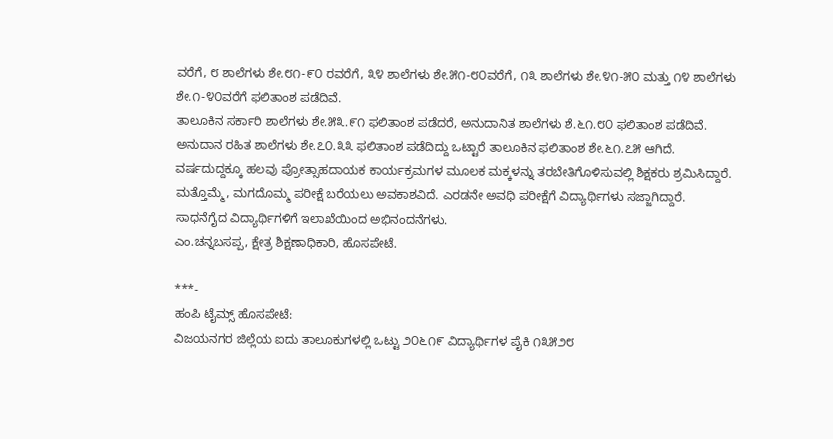ವರೆಗೆ, ೮ ಶಾಲೆಗಳು ಶೇ.೮೧-೯೦ ರವರೆಗೆ, ೩೪ ಶಾಲೆಗಳು ಶೇ.೫೧-೮೦ವರೆಗೆ, ೧೩ ಶಾಲೆಗಳು ಶೇ.೪೧-೫೦ ಮತ್ತು ೧೪ ಶಾಲೆಗಳು ಶೇ.೧-೪೦ವರೆಗೆ ಫಲಿತಾಂಶ ಪಡೆದಿವೆ.
ತಾಲೂಕಿನ ಸರ್ಕಾರಿ ಶಾಲೆಗಳು ಶೇ.೫೩.೯೧ ಫಲಿತಾಂಶ ಪಡೆದರೆ, ಅನುದಾನಿತ ಶಾಲೆಗಳು ಶೆ.೬೧.೮೦ ಫಲಿತಾಂಶ ಪಡೆದಿವೆ. ಅನುದಾನ ರಹಿತ ಶಾಲೆಗಳು ಶೇ.೭೦.೩೩ ಫಲಿತಾಂಶ ಪಡೆದಿದ್ದು ಒಟ್ಟಾರೆ ತಾಲೂಕಿನ ಫಲಿತಾಂಶ ಶೇ.೬೧.೭೫ ಆಗಿದೆ.
ವರ್ಷದುದ್ದಕ್ಕೂ ಹಲವು ಪ್ರೋತ್ಸಾಹದಾಯಕ ಕಾರ್ಯಕ್ರಮಗಳ ಮೂಲಕ ಮಕ್ಕಳನ್ನು ತರಬೇತಿಗೊಳಿಸುವಲ್ಲಿ ಶಿಕ್ಷಕರು ಶ್ರಮಿಸಿದ್ದಾರೆ. ಮತ್ತೊಮ್ಮೆ, ಮಗದೊಮ್ಮ ಪರೀಕ್ಷೆ ಬರೆಯಲು ಅವಕಾಶವಿದೆ. ಎರಡನೇ ಅವಧಿ ಪರೀಕ್ಷೆಗೆ ವಿದ್ಯಾರ್ಥಿಗಳು ಸಜ್ಜಾಗಿದ್ದಾರೆ. ಸಾಧನೆಗೈದ ವಿದ್ಯಾರ್ಥಿಗಳಿಗೆ ಇಲಾಖೆಯಿಂದ ಅಭಿನಂದನೆಗಳು.
ಎಂ.ಚನ್ನಬಸಪ್ಪ, ಕ್ಷೇತ್ರ ಶಿಕ್ಷಣಾಧಿಕಾರಿ, ಹೊಸಪೇಟೆ.

***-
ಹಂಪಿ ಟೈಮ್ಸ್ ಹೊಸಪೇಟೆ:
ವಿಜಯನಗರ ಜಿಲ್ಲೆಯ ಐದು ತಾಲೂಕುಗಳಲ್ಲಿ ಒಟ್ಟು ೨೦೬೧೯ ವಿದ್ಯಾರ್ಥಿಗಳ ಪೈಕಿ ೧೩೫೨೮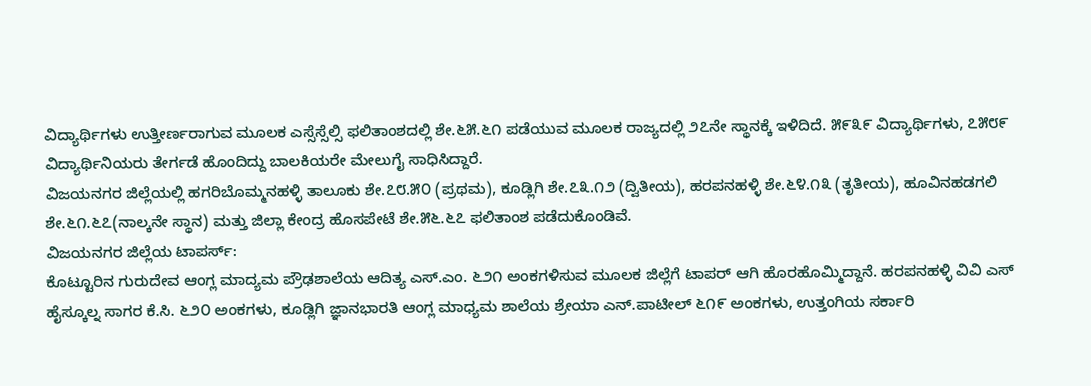ವಿದ್ಯಾರ್ಥಿಗಳು ಉತ್ತೀರ್ಣರಾಗುವ ಮೂಲಕ ಎಸ್ಸೆಸ್ಸೆಲ್ಸಿ ಫಲಿತಾಂಶದಲ್ಲಿ ಶೇ.೬೫.೬೧ ಪಡೆಯುವ ಮೂಲಕ ರಾಜ್ಯದಲ್ಲಿ ೨೭ನೇ ಸ್ಥಾನಕ್ಕೆ ಇಳಿದಿದೆ. ೫೯೩೯ ವಿದ್ಯಾರ್ಥಿಗಳು, ೭೫೮೯ ವಿದ್ಯಾರ್ಥಿನಿಯರು ತೇರ್ಗಡೆ ಹೊಂದಿದ್ದು ಬಾಲಕಿಯರೇ ಮೇಲುಗೈ ಸಾಧಿಸಿದ್ದಾರೆ.
ವಿಜಯನಗರ ಜಿಲ್ಲೆಯಲ್ಲಿ ಹಗರಿಬೊಮ್ಮನಹಳ್ಳಿ ತಾಲೂಕು ಶೇ.೭೮.೫೦ (ಪ್ರಥಮ), ಕೂಡ್ಲಿಗಿ ಶೇ.೭೩.೧೨ (ದ್ವಿತೀಯ), ಹರಪನಹಳ್ಳಿ ಶೇ.೬೪.೧೩ (ತೃತೀಯ), ಹೂವಿನಹಡಗಲಿ ಶೇ.೬೧.೬೭(ನಾಲ್ಕನೇ ಸ್ಥಾನ) ಮತ್ತು ಜಿಲ್ಲಾ ಕೇಂದ್ರ ಹೊಸಪೇಟೆ ಶೇ.೫೬.೬೭ ಫಲಿತಾಂಶ ಪಡೆದುಕೊಂಡಿವೆ.
ವಿಜಯನಗರ ಜಿಲ್ಲೆಯ ಟಾಪರ್ಸ್:
ಕೊಟ್ಟೂರಿನ ಗುರುದೇವ ಆಂಗ್ಲ ಮಾದ್ಯಮ ಪ್ರೌಢಶಾಲೆಯ ಆದಿತ್ಯ ಎಸ್.ಎಂ. ೬೨೧ ಅಂಕಗಳಿಸುವ ಮೂಲಕ ಜಿಲ್ಲೆಗೆ ಟಾಪರ್ ಆಗಿ ಹೊರಹೊಮ್ಮಿದ್ದಾನೆ. ಹರಪನಹಳ್ಳಿ ವಿವಿ ಎಸ್ ಹೈಸ್ಕೂಲ್ನ ಸಾಗರ ಕೆ.ಸಿ. ೬೨೦ ಅಂಕಗಳು, ಕೂಡ್ಲಿಗಿ ಜ್ಞಾನಭಾರತಿ ಆಂಗ್ಲ ಮಾಧ್ಯಮ ಶಾಲೆಯ ಶ್ರೇಯಾ ಎನ್.ಪಾಟೀಲ್ ೬೧೯ ಅಂಕಗಳು, ಉತ್ತಂಗಿಯ ಸರ್ಕಾರಿ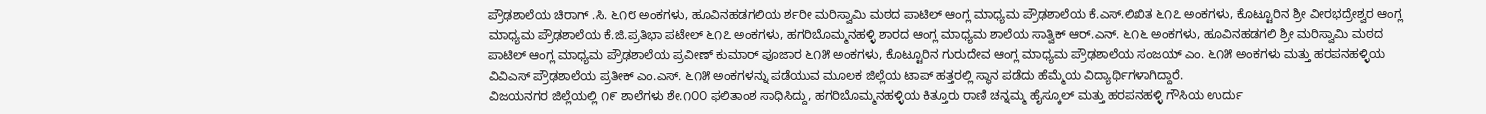ಪ್ರೌಢಶಾಲೆಯ ಚಿರಾಗ್ .ಸಿ. ೬೧೮ ಅಂಕಗಳು, ಹೂವಿನಹಡಗಲಿಯ ರ್ಶರೀ ಮರಿಸ್ವಾಮಿ ಮಠದ ಪಾಟಿಲ್ ಆಂಗ್ಲ ಮಾಧ್ಯಮ ಪ್ರೌಢಶಾಲೆಯ ಕೆ.ಎಸ್.ಲಿಖಿತ ೬೧೭ ಅಂಕಗಳು, ಕೊಟ್ಟೂರಿನ ಶ್ರೀ ವೀರಭದ್ರೇಶ್ವರ ಆಂಗ್ಲ ಮಾಧ್ಯಮ ಪ್ರೌಢಶಾಲೆಯ ಕೆ.ಜಿ.ಪ್ರತಿಭಾ ಪಟೇಲ್ ೬೧೭ ಅಂಕಗಳು, ಹಗರಿಬೊಮ್ಮನಹಳ್ಳಿ ಶಾರದ ಆಂಗ್ಲ ಮಾಧ್ಯಮ ಶಾಲೆಯ ಸಾತ್ವಿಕ್ ಆರ್.ಎನ್. ೬೧೬ ಅಂಕಗಳು, ಹೂವಿನಹಡಗಲಿ ಶ್ರೀ ಮರಿಸ್ವಾಮಿ ಮಠದ ಪಾಟಿಲ್ ಆಂಗ್ಲ ಮಾಧ್ಯಮ ಪ್ರೌಢಶಾಲೆಯ ಪ್ರವೀಣ್ ಕುಮಾರ್ ಪೂಜಾರ ೬೧೫ ಅಂಕಗಳು, ಕೊಟ್ಟೂರಿನ ಗುರುದೇವ ಆಂಗ್ಲ ಮಾಧ್ಯಮ ಪ್ರೌಢಶಾಲೆಯ ಸಂಜಯ್ ಎಂ. ೬೧೫ ಅಂಕಗಳು ಮತ್ತು ಹರಪನಹಳ್ಳಿಯ ವಿವಿಎಸ್ ಪ್ರೌಢಶಾಲೆಯ ಪ್ರತೀಕ್ ಎಂ.ಎಸ್. ೬೧೫ ಅಂಕಗಳನ್ನು ಪಡೆಯುವ ಮೂಲಕ ಜಿಲ್ಲೆಯ ಟಾಪ್ ಹತ್ತರಲ್ಲಿ ಸ್ಥಾನ ಪಡೆದು ಹೆಮ್ಮೆಯ ವಿದ್ಯಾರ್ಥಿಗಳಾಗಿದ್ದಾರೆ.
ವಿಜಯನಗರ ಜಿಲ್ಲೆಯಲ್ಲಿ ೧೯ ಶಾಲೆಗಳು ಶೇ.೧೦೦ ಫಲಿತಾಂಶ ಸಾಧಿಸಿದ್ದು, ಹಗರಿಬೊಮ್ಮನಹಳ್ಳಿಯ ಕಿತ್ತೂರು ರಾಣಿ ಚನ್ನಮ್ಮ ಹೈಸ್ಕೂಲ್ ಮತ್ತು ಹರಪನಹಳ್ಳಿ ಗೌಸಿಯ ಉರ್ದು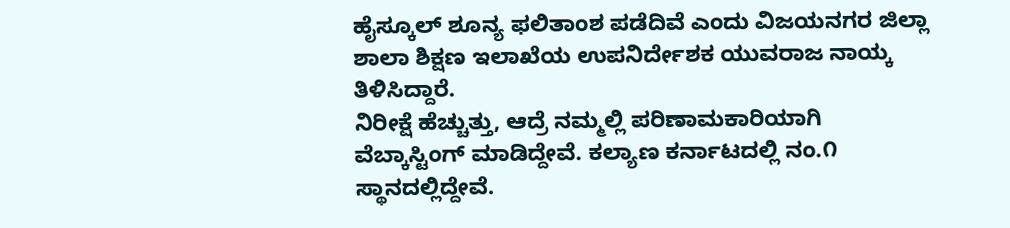ಹೈಸ್ಕೂಲ್ ಶೂನ್ಯ ಫಲಿತಾಂಶ ಪಡೆದಿವೆ ಎಂದು ವಿಜಯನಗರ ಜಿಲ್ಲಾ ಶಾಲಾ ಶಿಕ್ಷಣ ಇಲಾಖೆಯ ಉಪನಿರ್ದೇಶಕ ಯುವರಾಜ ನಾಯ್ಕ ತಿಳಿಸಿದ್ದಾರೆ.
ನಿರೀಕ್ಷೆ ಹೆಚ್ಚುತ್ತು, ಆದ್ರೆ ನಮ್ಮಲ್ಲಿ ಪರಿಣಾಮಕಾರಿಯಾಗಿ ವೆಬ್ಕಾಸ್ಟಿಂಗ್ ಮಾಡಿದ್ದೇವೆ. ಕಲ್ಯಾಣ ಕರ್ನಾಟದಲ್ಲಿ ನಂ.೧ ಸ್ಥಾನದಲ್ಲಿದ್ದೇವೆ.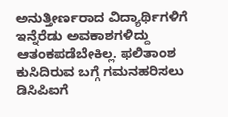ಅನುತ್ತೀರ್ಣರಾದ ವಿದ್ಯಾರ್ಥಿಗಳಿಗೆ ಇನ್ನೆರೆಡು ಅವಕಾಶಗಳಿದ್ದು ಆತಂಕಪಡೆಬೇಕಿಲ್ಲ. ಫಲಿತಾಂಶ ಕುಸಿದಿರುವ ಬಗ್ಗೆ ಗಮನಹರಿಸಲು ಡಿಸಿಪಿಐಗೆ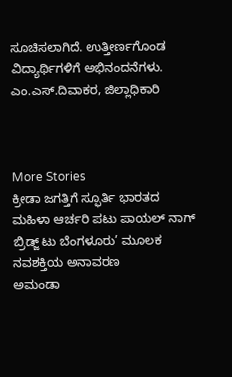ಸೂಚಿಸಲಾಗಿದೆ. ಉತ್ತೀರ್ಣಗೊಂಡ ವಿದ್ಯಾರ್ಥಿಗಳಿಗೆ ಅಭಿನಂದನೆಗಳು.
ಎಂ.ಎಸ್.ದಿವಾಕರ, ಜಿಲ್ಲಾಧಿಕಾರಿ



More Stories
ಕ್ರೀಡಾ ಜಗತ್ತಿಗೆ ಸ್ಫೂರ್ತಿ ಭಾರತದ ಮಹಿಳಾ ಆರ್ಚರಿ ಪಟು ಪಾಯಲ್ ನಾಗ್
ಬ್ರಿಡ್ಜ್ ಟು ಬೆಂಗಳೂರು’ ಮೂಲಕ ನವಶಕ್ತಿಯ ಅನಾವರಣ
ಅಮಂಡಾ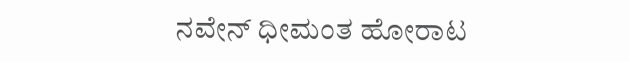ನವೇನ್ ಧೀಮಂತ ಹೋರಾಟ